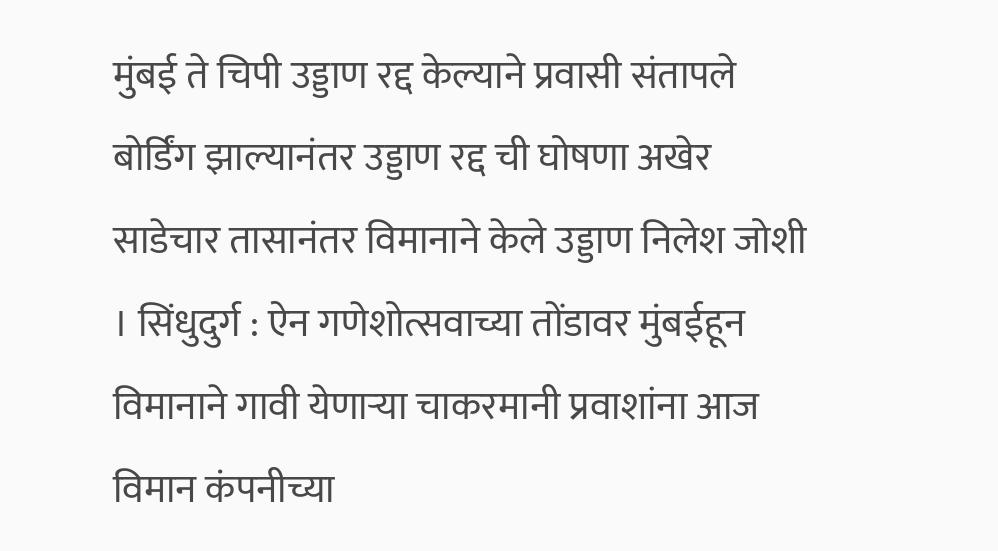मुंबई ते चिपी उड्डाण रद्द केल्याने प्रवासी संतापले
बोर्डिंग झाल्यानंतर उड्डाण रद्द ची घोषणा अखेर साडेचार तासानंतर विमानाने केले उड्डाण निलेश जोशी । सिंधुदुर्ग : ऐन गणेशोत्सवाच्या तोंडावर मुंबईहून विमानाने गावी येणाऱ्या चाकरमानी प्रवाशांना आज विमान कंपनीच्या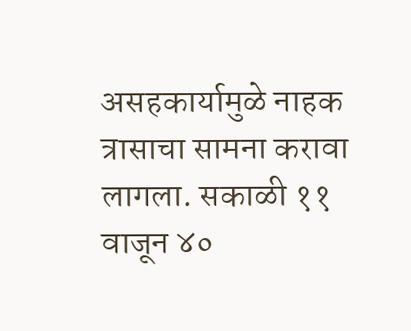असहकार्यामुळे नाहक त्रासाचा सामना करावा लागला. सकाळी ११ वाजून ४०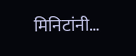मिनिटांनी…